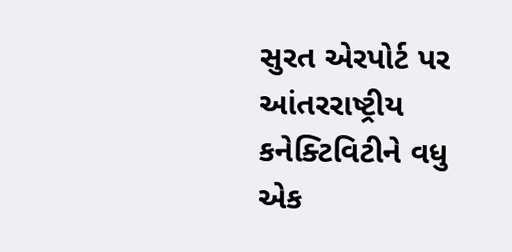સુરત એરપોર્ટ પર આંતરરાષ્ટ્રીય કનેક્ટિવિટીને વધુ એક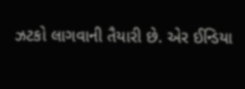ઝટકો લાગવાની તૈયારી છે. એર ઈન્ડિયા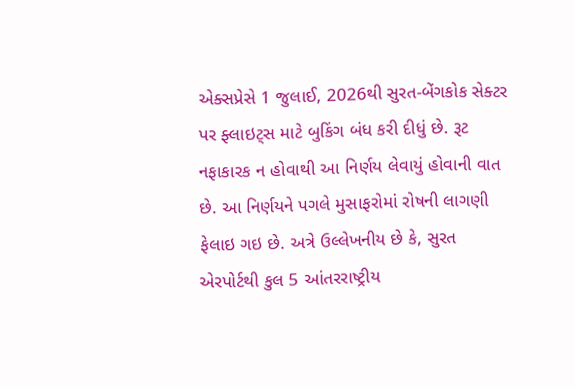એક્સપ્રેસે 1 જુલાઈ, 2026થી સુરત-બેંગકોક સેક્ટર પર ફ્લાઇટ્સ માટે બુકિંગ બંધ કરી દીધું છે. રૂટ નફાકારક ન હોવાથી આ નિર્ણય લેવાયું હોવાની વાત છે. આ નિર્ણયને પગલે મુસાફરોમાં રોષની લાગણી ફેલાઇ ગઇ છે. અત્રે ઉલ્લેખનીય છે કે, સુરત એરપોર્ટથી કુલ 5 આંતરરાષ્ટ્રીય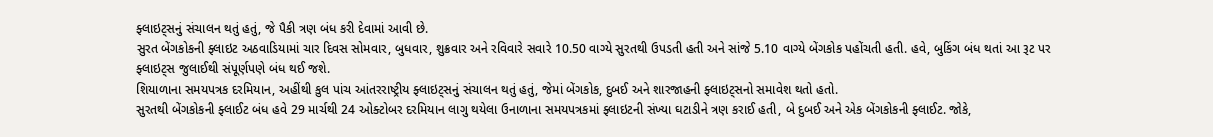ફ્લાઇટ્સનું સંચાલન થતું હતું, જે પૈકી ત્રણ બંધ કરી દેવામાં આવી છે.
સુરત બેંગકોકની ફ્લાઇટ અઠવાડિયામાં ચાર દિવસ સોમવાર, બુધવાર, શુક્રવાર અને રવિવારે સવારે 10.50 વાગ્યે સુરતથી ઉપડતી હતી અને સાંજે 5.10 વાગ્યે બેંગકોક પહોંચતી હતી. હવે, બુકિંગ બંધ થતાં આ રૂટ પર ફ્લાઇટ્સ જુલાઈથી સંપૂર્ણપણે બંધ થઈ જશે.
શિયાળાના સમયપત્રક દરમિયાન, અહીંથી કુલ પાંચ આંતરરાષ્ટ્રીય ફ્લાઇટ્સનું સંચાલન થતું હતું, જેમાં બેંગકોક, દુબઈ અને શારજાહની ફ્લાઇટ્સનો સમાવેશ થતો હતો.
સુરતથી બેંગકોકની ફ્લાઈટ બંધ હવે 29 માર્ચથી 24 ઓક્ટોબર દરમિયાન લાગુ થયેલા ઉનાળાના સમયપત્રકમાં ફ્લાઇટની સંખ્યા ઘટાડીને ત્રણ કરાઈ હતી, બે દુબઈ અને એક બેંગકોકની ફ્લાઈટ. જોકે,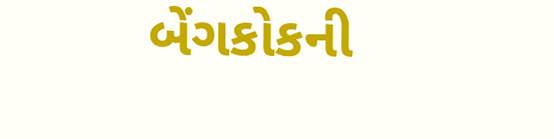બેંગકોકની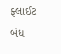ફ્લાઈટ બંધ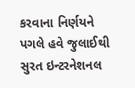કરવાના નિર્ણયને પગલે હવે જુલાઈથી સુરત ઇન્ટરનેશનલ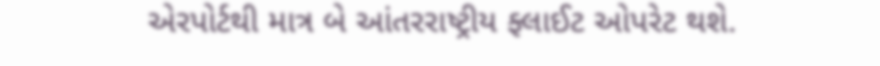એરપોર્ટથી માત્ર બે આંતરરાષ્ટ્રીય ફ્લાઈટ ઓપરેટ થશે.